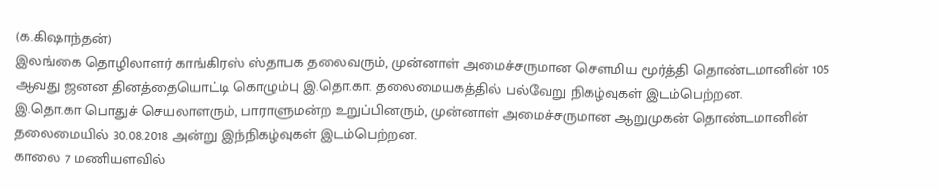(க.கிஷாந்தன்)
இலங்கை தொழிலாளர் காங்கிரஸ் ஸ்தாபக தலைவரும், முன்னாள் அமைச்சருமான சௌமிய மூர்த்தி தொண்டமானின் 105 ஆவது ஜனன தினத்தையொட்டி கொழும்பு இ.தொ.கா. தலைமையகத்தில் பல்வேறு நிகழ்வுகள் இடம்பெற்றன.
இ.தொ.கா பொதுச் செயலாளரும், பாராளுமன்ற உறுப்பினரும், முன்னாள் அமைச்சருமான ஆறுமுகன் தொண்டமானின் தலைமையில் 30.08.2018 அன்று இந்நிகழ்வுகள் இடம்பெற்றன.
காலை 7 மணியளவில்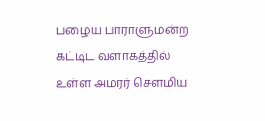பழைய பாராளுமன்ற கட்டிட வளாகத்தில் உள்ள அமரர் சௌமிய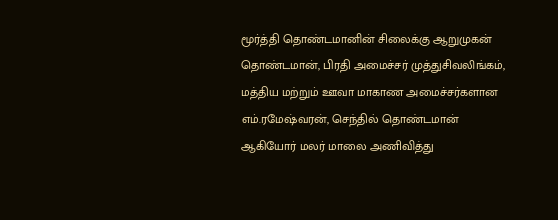மூர்த்தி தொண்டமானின் சிலைக்கு ஆறுமுகன் தொண்டமான், பிரதி அமைச்சர் முத்துசிவலிங்கம், மத்திய மற்றும் ஊவா மாகாண அமைச்சர்களான எம்.ரமேஷ்வரன், செந்தில் தொண்டமான் ஆகியோர் மலர் மாலை அணிவித்து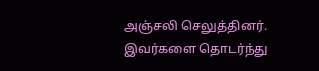அஞ்சலி செலுத்தினர்.
இவர்களை தொடர்ந்து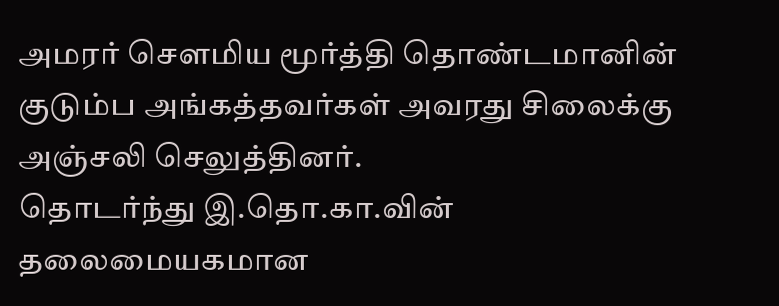அமரர் சௌமிய மூர்த்தி தொண்டமானின் குடும்ப அங்கத்தவர்கள் அவரது சிலைக்கு அஞ்சலி செலுத்தினர்.
தொடர்ந்து இ.தொ.கா.வின் தலைமையகமான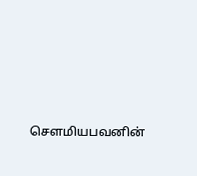செளமியபவனின்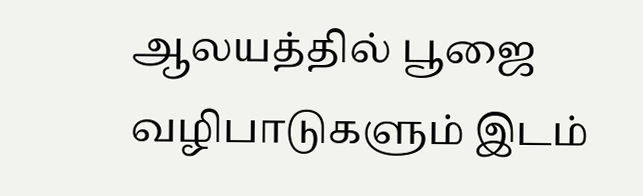ஆலயத்தில் பூஜை வழிபாடுகளும் இடம்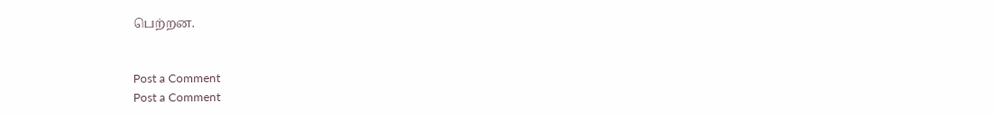பெற்றன.


Post a Comment
Post a Comment